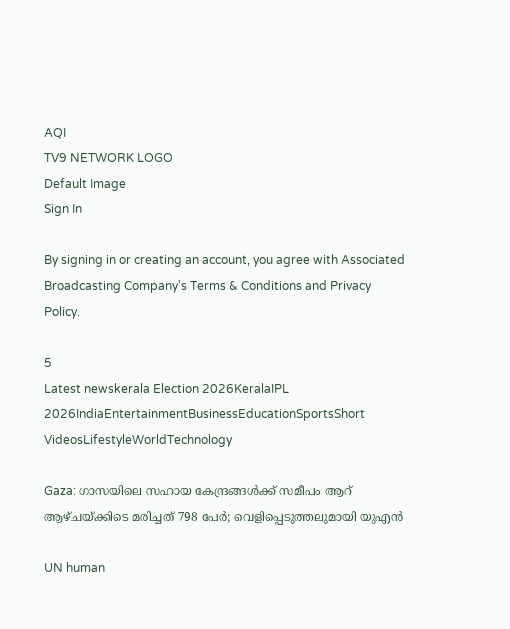AQI
TV9 NETWORK LOGO
Default Image
Sign In

By signing in or creating an account, you agree with Associated Broadcasting Company's Terms & Conditions and Privacy Policy.

5
Latest newskerala Election 2026KeralaIPL 2026IndiaEntertainmentBusinessEducationSportsShort VideosLifestyleWorldTechnology

Gaza: ഗാസയിലെ സഹായ കേന്ദ്രങ്ങൾക്ക് സമീപം ആറ് ആഴ്ചയ്ക്കിടെ മരിച്ചത് 798 പേര്‍; വെളിപ്പെടുത്തലുമായി യുഎന്‍

UN human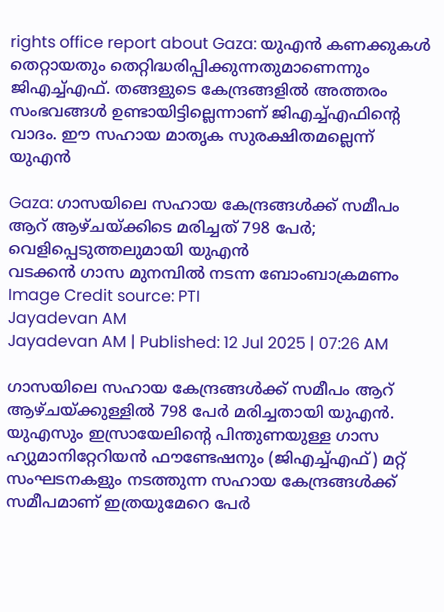rights office report about Gaza: യുഎൻ കണക്കുകൾ തെറ്റായതും തെറ്റിദ്ധരിപ്പിക്കുന്നതുമാണെന്നും ജിഎച്ച്എഫ്. തങ്ങളുടെ കേന്ദ്രങ്ങളില്‍ അത്തരം സംഭവങ്ങള്‍ ഉണ്ടായിട്ടില്ലെന്നാണ് ജിഎച്ച്എഫിന്റെ വാദം. ഈ സഹായ മാതൃക സുരക്ഷിതമല്ലെന്ന് യുഎന്‍

Gaza: ഗാസയിലെ സഹായ കേന്ദ്രങ്ങൾക്ക് സമീപം ആറ് ആഴ്ചയ്ക്കിടെ മരിച്ചത് 798 പേര്‍; വെളിപ്പെടുത്തലുമായി യുഎന്‍
വടക്കൻ ഗാസ മുനമ്പിൽ നടന്ന ബോംബാക്രമണം Image Credit source: PTI
Jayadevan AM
Jayadevan AM | Published: 12 Jul 2025 | 07:26 AM

ഗാസയിലെ സഹായ കേന്ദ്രങ്ങൾക്ക് സമീപം ആറ് ആഴ്ചയ്ക്കുള്ളിൽ 798 പേർ മരിച്ചതായി യുഎന്‍. യുഎസും ഇസ്രായേലിന്റെ പിന്തുണയുള്ള ഗാസ ഹ്യുമാനിറ്റേറിയൻ ഫൗണ്ടേഷനും (ജിഎച്ച്എഫ്) മറ്റ് സംഘടനകളും നടത്തുന്ന സഹായ കേന്ദ്രങ്ങള്‍ക്ക് സമീപമാണ് ഇത്രയുമേറെ പേര്‍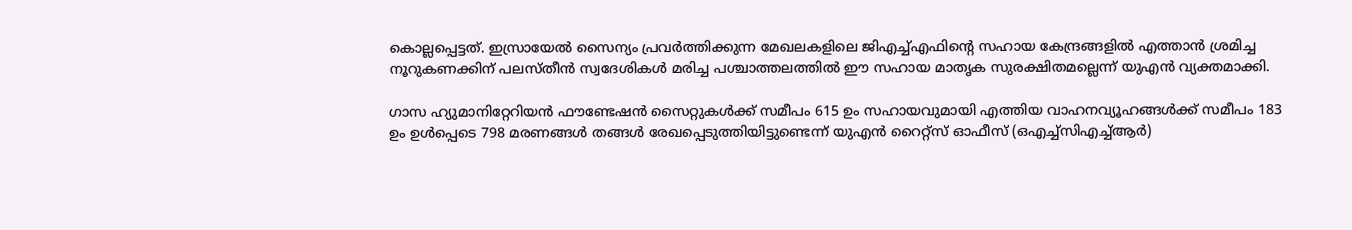കൊല്ലപ്പെട്ടത്. ഇസ്രായേൽ സൈന്യം പ്രവർത്തിക്കുന്ന മേഖലകളിലെ ജിഎച്ച്എഫിന്റെ സഹായ കേന്ദ്രങ്ങളിൽ എത്താൻ ശ്രമിച്ച നൂറുകണക്കിന് പലസ്തീൻ സ്വദേശികള്‍ മരിച്ച പശ്ചാത്തലത്തില്‍ ഈ സഹായ മാതൃക സുരക്ഷിതമല്ലെന്ന് യുഎന്‍ വ്യക്തമാക്കി.

ഗാസ ഹ്യുമാനിറ്റേറിയൻ ഫൗണ്ടേഷൻ സൈറ്റുകൾക്ക് സമീപം 615 ഉം സഹായവുമായി എത്തിയ വാഹനവ്യൂഹങ്ങള്‍ക്ക് സമീപം 183 ഉം ഉൾപ്പെടെ 798 മരണങ്ങള്‍ തങ്ങള്‍ രേഖപ്പെടുത്തിയിട്ടുണ്ടെന്ന്‌ യുഎൻ റൈറ്റ്‌സ്‌ ഓഫീസ് (ഒഎച്ച്സിഎച്ച്ആർ)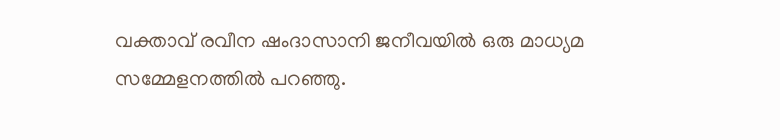വക്താവ് രവീന ഷംദാസാനി ജനീവയിൽ ഒരു മാധ്യമ സമ്മേളനത്തിൽ പറഞ്ഞു.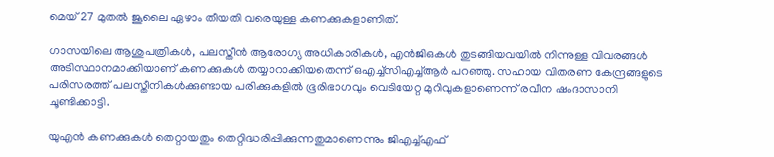മെയ് 27 മുതൽ ജൂലൈ ഏഴാം തീയതി വരെയുള്ള കണക്കുകളാണിത്.

ഗാസയിലെ ആശുപത്രികൾ, പലസ്തീൻ ആരോഗ്യ അധികാരികൾ, എൻ‌ജി‌ഒകൾ തുടങ്ങിയവയില്‍ നിന്നുള്ള വിവരങ്ങൾ അടിസ്ഥാനമാക്കിയാണ് കണക്കുകൾ തയ്യാറാക്കിയതെന്ന് ഒഎച്ച്സിഎച്ച്ആർ പറഞ്ഞു. സഹായ വിതരണ കേന്ദ്രങ്ങളുടെ പരിസരത്ത് പലസ്തീനികൾക്കുണ്ടായ പരിക്കുകളിൽ ഭൂരിഭാഗവും വെടിയേറ്റ മുറിവുകളാണെന്ന് രവീന ഷംദാസാനി ചൂണ്ടിക്കാട്ടി.

യുഎൻ കണക്കുകൾ തെറ്റായതും തെറ്റിദ്ധരിപ്പിക്കുന്നതുമാണെന്നും ജിഎച്ച്എഫ്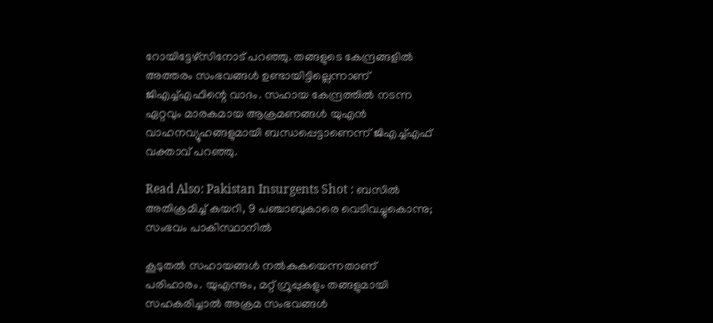റോയിട്ടേഴ്‌സിനോട് പറഞ്ഞു. തങ്ങളുടെ കേന്ദ്രങ്ങളില്‍ അത്തരം സംഭവങ്ങള്‍ ഉണ്ടായിട്ടില്ലെന്നാണ് ജിഎച്ച്എഫിന്റെ വാദം. സഹായ കേന്ദ്രത്തിൽ നടന്ന ഏറ്റവും മാരകമായ ആക്രമണങ്ങൾ യുഎൻ വാഹനവ്യൂഹങ്ങളുമായി ബന്ധപ്പെട്ടാണെന്ന് ജിഎച്ച്എഫ് വക്താവ് പറഞ്ഞു.

Read Also: Pakistan Insurgents Shot : ബസിൽ അതിക്രമിച്ച് കയറി, 9 പഞ്ചാബുകാരെ വെടിവച്ചുകൊന്നു; സംഭവം പാകിസ്ഥാനിൽ

കൂടുതല്‍ സഹായങ്ങള്‍ നല്‍കുകയെന്നതാണ് പരിഹാരം. യുഎന്നും, മറ്റ് ഗ്രൂപ്പുകളും തങ്ങളുമായി സഹകരിച്ചാല്‍ അക്രമ സംഭവങ്ങള്‍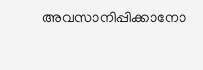അവസാനിപ്പിക്കാനോ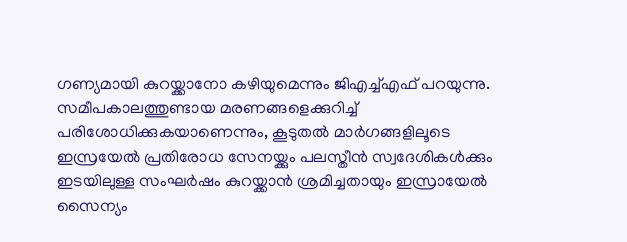ഗണ്യമായി കുറയ്ക്കാനോ കഴിയുമെന്നും ജിഎച്ച്എഫ് പറയുന്നു. സമീപകാലത്തുണ്ടായ മരണങ്ങളെക്കുറിച്ച് പരിശോധിക്കുകയാണെന്നും, കൂടുതല്‍ മാര്‍ഗങ്ങളിലൂടെ ഇസ്രയേല്‍ പ്രതിരോധ സേനയ്ക്കും പലസ്തീന്‍ സ്വദേശികള്‍ക്കും ഇടയിലുള്ള സംഘര്‍ഷം കുറയ്ക്കാന്‍ ശ്രമിച്ചതായും ഇസ്രായേൽ സൈന്യം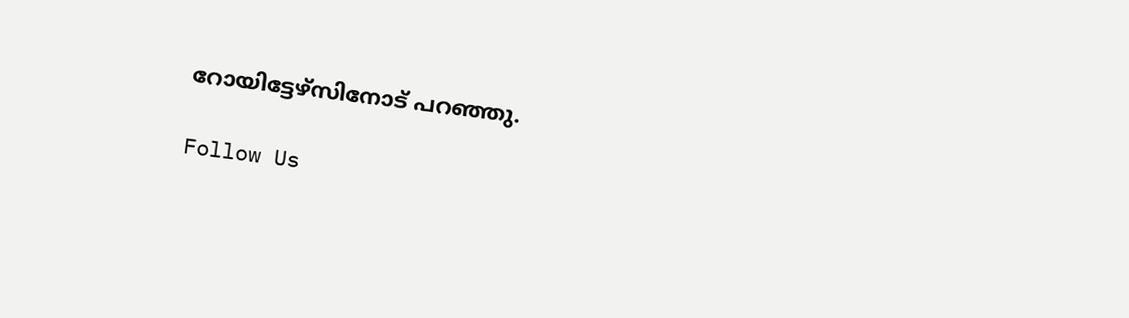റോയിട്ടേഴ്‌സിനോട് പറഞ്ഞു.

Follow Us